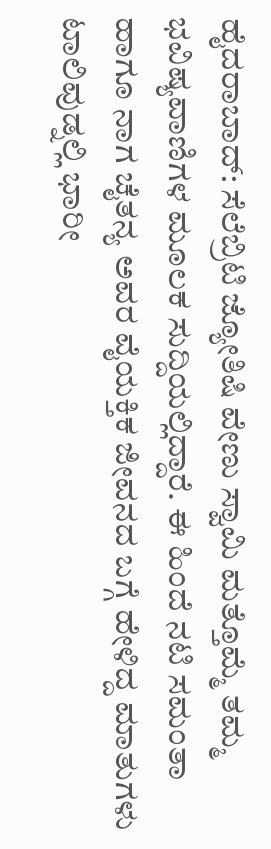ಹೈದರಾಬಾದ್: ಸೆಲೆಬ್ರಿಟಿ ಜ್ಯೋತಿಷಿ ವೇಣು ಸ್ವಾಮಿ ಮತ್ತೊಮ್ಮೆ ತಮ್ಮ ಭವಿಷ್ಯವಾಣಿಗಳ ಮೂಲಕ ಸುದ್ದಿಯಲ್ಲಿದ್ದಾರೆ. ಈ ಹಿಂದೆ ನಟಿ ಸಮಂತಾ ಹಾಗೂ ನಾಗ ಚೈತನ್ಯ ಅವರ ವೈಯಕ್ತಿಕ ಜೀವನದ ಬಗ್ಗೆ ಹೇಳಿದ್ದ ಮಾತುಗಳು ಟಾಲಿವುಡ್ನಲ್ಲಿ ಭಾರೀ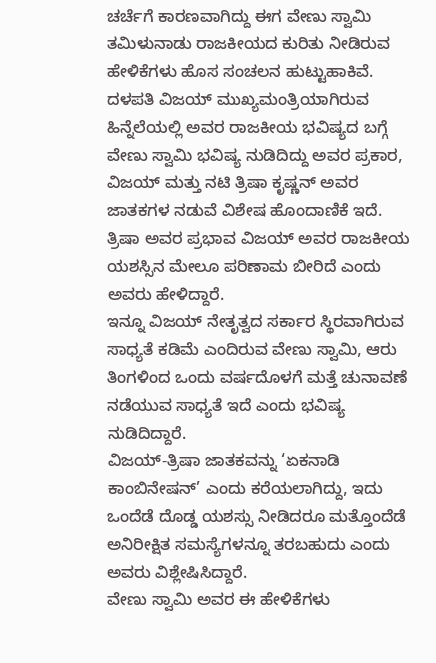ಚರ್ಚೆಗೆ ಕಾರಣವಾಗಿದ್ದು ಈಗ ವೇಣು ಸ್ವಾಮಿ ತಮಿಳುನಾಡು ರಾಜಕೀಯದ ಕುರಿತು ನೀಡಿರುವ ಹೇಳಿಕೆಗಳು ಹೊಸ ಸಂಚಲನ ಹುಟ್ಟುಹಾಕಿವೆ.
ದಳಪತಿ ವಿಜಯ್ ಮುಖ್ಯಮಂತ್ರಿಯಾಗಿರುವ ಹಿನ್ನೆಲೆಯಲ್ಲಿ ಅವರ ರಾಜಕೀಯ ಭವಿಷ್ಯದ ಬಗ್ಗೆ ವೇಣು ಸ್ವಾಮಿ ಭವಿಷ್ಯ ನುಡಿದಿದ್ದು ಅವರ ಪ್ರಕಾರ, ವಿಜಯ್ ಮತ್ತು ನಟಿ ತ್ರಿಷಾ ಕೃಷ್ಣನ್ ಅವರ ಜಾತಕಗಳ ನಡುವೆ ವಿಶೇಷ ಹೊಂದಾಣಿಕೆ ಇದೆ. ತ್ರಿಷಾ ಅವರ ಪ್ರಭಾವ ವಿಜಯ್ ಅವರ ರಾಜಕೀಯ ಯಶಸ್ಸಿನ ಮೇಲೂ ಪರಿಣಾಮ ಬೀರಿದೆ ಎಂದು ಅವರು ಹೇಳಿದ್ದಾರೆ.
ಇನ್ನೂ ವಿಜಯ್ ನೇತೃತ್ವದ ಸರ್ಕಾರ ಸ್ಥಿರವಾಗಿರುವ ಸಾಧ್ಯತೆ ಕಡಿಮೆ ಎಂದಿರುವ ವೇಣು ಸ್ವಾಮಿ, ಆರು ತಿಂಗಳಿಂದ ಒಂದು ವರ್ಷದೊಳಗೆ ಮತ್ತೆ ಚುನಾವಣೆ ನಡೆಯುವ ಸಾಧ್ಯತೆ ಇದೆ ಎಂದು ಭವಿಷ್ಯ ನುಡಿದಿದ್ದಾರೆ.
ವಿಜಯ್-ತ್ರಿಷಾ ಜಾತಕವನ್ನು ‘ಏಕನಾಡಿ ಕಾಂಬಿನೇಷನ್’ ಎಂದು ಕರೆಯಲಾಗಿದ್ದು, ಇದು ಒಂದೆಡೆ ದೊಡ್ಡ ಯಶಸ್ಸು ನೀಡಿದರೂ ಮತ್ತೊಂದೆಡೆ ಅನಿರೀಕ್ಷಿತ ಸಮಸ್ಯೆಗಳನ್ನೂ ತರಬಹುದು ಎಂದು ಅವರು ವಿಶ್ಲೇಷಿಸಿದ್ದಾರೆ.
ವೇಣು ಸ್ವಾಮಿ ಅವರ ಈ ಹೇಳಿಕೆಗಳು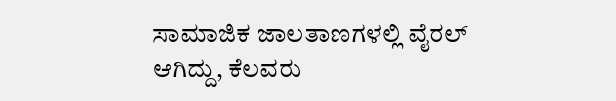ಸಾಮಾಜಿಕ ಜಾಲತಾಣಗಳಲ್ಲಿ ವೈರಲ್ ಆಗಿದ್ದು, ಕೆಲವರು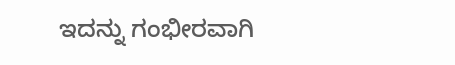ಇದನ್ನು ಗಂಭೀರವಾಗಿ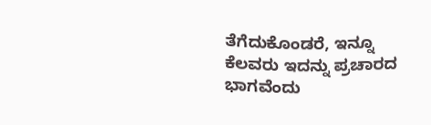ತೆಗೆದುಕೊಂಡರೆ, ಇನ್ನೂ ಕೆಲವರು ಇದನ್ನು ಪ್ರಚಾರದ ಭಾಗವೆಂದು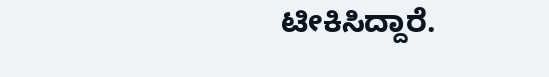ಟೀಕಿಸಿದ್ದಾರೆ.